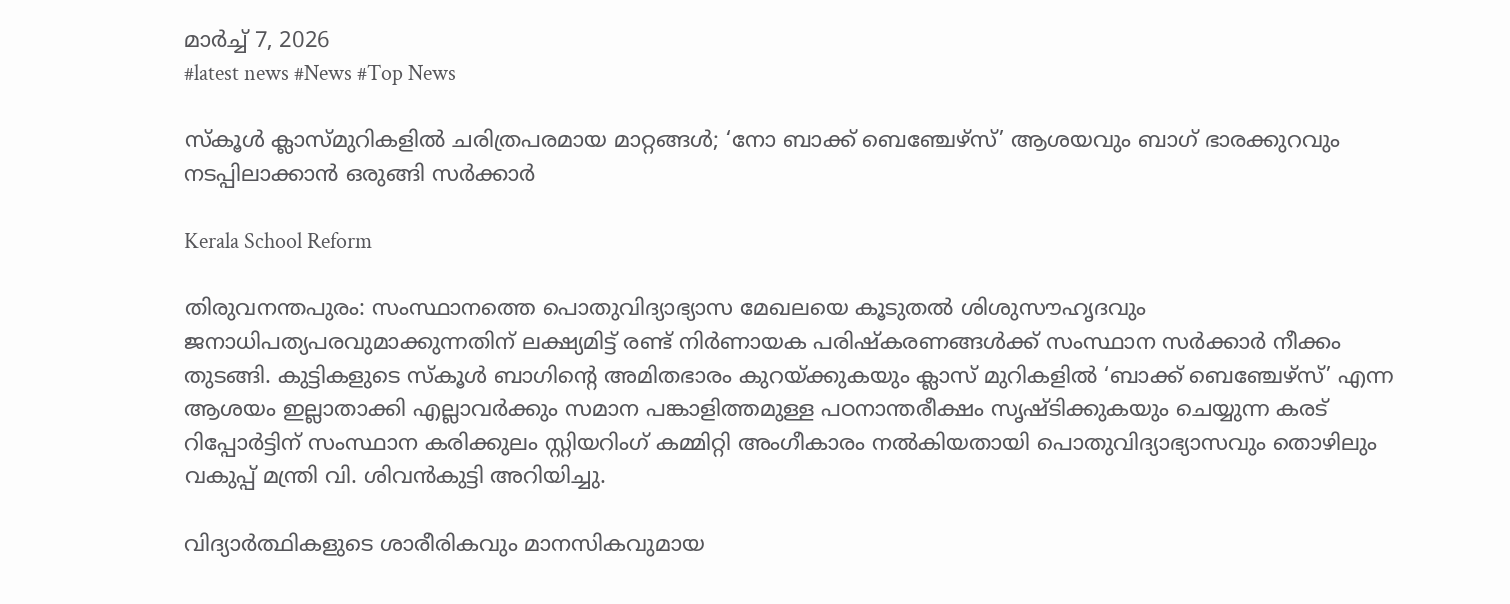മാർച്ച്‌ 7, 2026
#latest news #News #Top News

സ്കൂൾ ക്ലാസ്മുറികളിൽ ചരിത്രപരമായ മാറ്റങ്ങൾ; ‘നോ ബാക്ക് ബെഞ്ചേഴ്സ്’ ആശയവും ബാഗ് ഭാരക്കുറവും നടപ്പിലാക്കാൻ ഒരുങ്ങി സർക്കാർ

Kerala School Reform

തിരുവനന്തപുരം: സംസ്ഥാനത്തെ പൊതുവിദ്യാഭ്യാസ മേഖലയെ കൂടുതൽ ശിശുസൗഹൃദവും ജനാധിപത്യപരവുമാക്കുന്നതിന് ലക്ഷ്യമിട്ട് രണ്ട് നിർണായക പരിഷ്‌കരണങ്ങൾക്ക് സംസ്ഥാന സർക്കാർ നീക്കം തുടങ്ങി. കുട്ടികളുടെ സ്കൂൾ ബാഗിന്റെ അമിതഭാരം കുറയ്ക്കുകയും ക്ലാസ് മുറികളിൽ ‘ബാക്ക് ബെഞ്ചേഴ്സ്’ എന്ന ആശയം ഇല്ലാതാക്കി എല്ലാവർക്കും സമാന പങ്കാളിത്തമുള്ള പഠനാന്തരീക്ഷം സൃഷ്ടിക്കുകയും ചെയ്യുന്ന കരട് റിപ്പോർട്ടിന് സംസ്ഥാന കരിക്കുലം സ്റ്റിയറിംഗ് കമ്മിറ്റി അംഗീകാരം നൽകിയതായി പൊതുവിദ്യാഭ്യാസവും തൊഴിലും വകുപ്പ് മന്ത്രി വി. ശിവൻകുട്ടി അറിയിച്ചു.

വിദ്യാർത്ഥികളുടെ ശാരീരികവും മാനസികവുമായ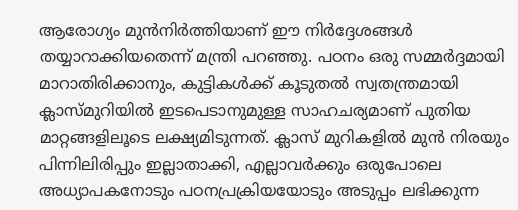ആരോഗ്യം മുൻനിർത്തിയാണ് ഈ നിർദ്ദേശങ്ങൾ തയ്യാറാക്കിയതെന്ന് മന്ത്രി പറഞ്ഞു. പഠനം ഒരു സമ്മർദ്ദമായി മാറാതിരിക്കാനും, കുട്ടികൾക്ക് കൂടുതൽ സ്വതന്ത്രമായി ക്ലാസ്മുറിയിൽ ഇടപെടാനുമുള്ള സാഹചര്യമാണ് പുതിയ മാറ്റങ്ങളിലൂടെ ലക്ഷ്യമിടുന്നത്. ക്ലാസ് മുറികളിൽ മുൻ നിരയും പിന്നിലിരിപ്പും ഇല്ലാതാക്കി, എല്ലാവർക്കും ഒരുപോലെ അധ്യാപകനോടും പഠനപ്രക്രിയയോടും അടുപ്പം ലഭിക്കുന്ന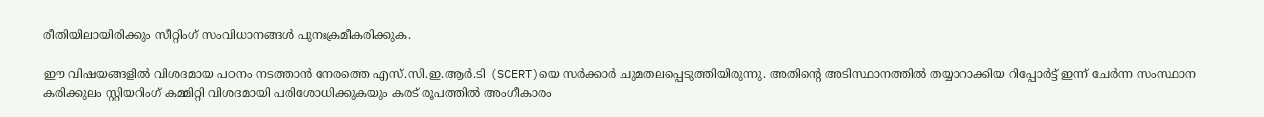രീതിയിലായിരിക്കും സീറ്റിംഗ് സംവിധാനങ്ങൾ പുനഃക്രമീകരിക്കുക.

ഈ വിഷയങ്ങളിൽ വിശദമായ പഠനം നടത്താൻ നേരത്തെ എസ്.സി.ഇ.ആർ.ടി (SCERT)യെ സർക്കാർ ചുമതലപ്പെടുത്തിയിരുന്നു. അതിന്റെ അടിസ്ഥാനത്തിൽ തയ്യാറാക്കിയ റിപ്പോർട്ട് ഇന്ന് ചേർന്ന സംസ്ഥാന കരിക്കുലം സ്റ്റിയറിംഗ് കമ്മിറ്റി വിശദമായി പരിശോധിക്കുകയും കരട് രൂപത്തിൽ അംഗീകാരം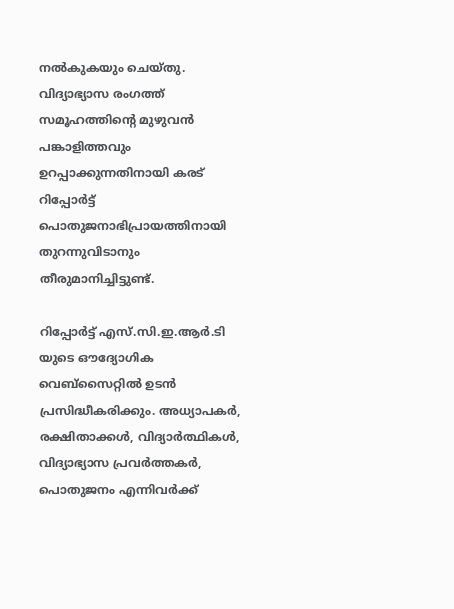നൽകുകയും ചെയ്തു. വിദ്യാഭ്യാസ രംഗത്ത് സമൂഹത്തിന്റെ മുഴുവൻ പങ്കാളിത്തവും ഉറപ്പാക്കുന്നതിനായി കരട് റിപ്പോർട്ട് പൊതുജനാഭിപ്രായത്തിനായി തുറന്നുവിടാനും തീരുമാനിച്ചിട്ടുണ്ട്.

റിപ്പോർട്ട് എസ്.സി.ഇ.ആർ.ടി യുടെ ഔദ്യോഗിക വെബ്സൈറ്റിൽ ഉടൻ പ്രസിദ്ധീകരിക്കും. അധ്യാപകർ, രക്ഷിതാക്കൾ, വിദ്യാർത്ഥികൾ, വിദ്യാഭ്യാസ പ്രവർത്തകർ, പൊതുജനം എന്നിവർക്ക്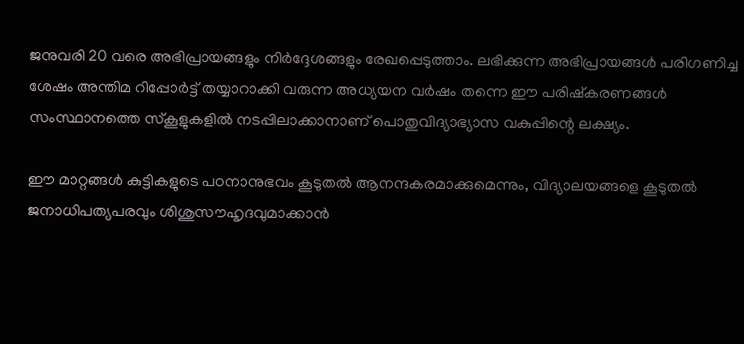ജനുവരി 20 വരെ അഭിപ്രായങ്ങളും നിർദ്ദേശങ്ങളും രേഖപ്പെടുത്താം. ലഭിക്കുന്ന അഭിപ്രായങ്ങൾ പരിഗണിച്ച ശേഷം അന്തിമ റിപ്പോർട്ട് തയ്യാറാക്കി വരുന്ന അധ്യയന വർഷം തന്നെ ഈ പരിഷ്‌കരണങ്ങൾ സംസ്ഥാനത്തെ സ്കൂളുകളിൽ നടപ്പിലാക്കാനാണ് പൊതുവിദ്യാഭ്യാസ വകുപ്പിന്റെ ലക്ഷ്യം.

ഈ മാറ്റങ്ങൾ കുട്ടികളുടെ പഠനാനുഭവം കൂടുതൽ ആനന്ദകരമാക്കുമെന്നും, വിദ്യാലയങ്ങളെ കൂടുതൽ ജനാധിപത്യപരവും ശിശുസൗഹൃദവുമാക്കാൻ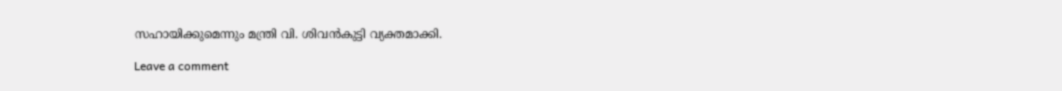സഹായിക്കുമെന്നും മന്ത്രി വി. ശിവൻകുട്ടി വ്യക്തമാക്കി.

Leave a comment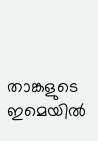താങ്കളുടെ ഇമെയില്‍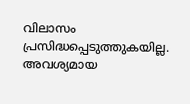വിലാസം പ്രസിദ്ധപ്പെടുത്തുകയില്ല. അവശ്യമായ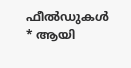ഫീല്‍ഡുകള്‍ * ആയി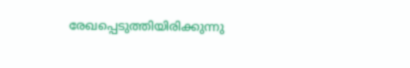രേഖപ്പെടുത്തിയിരിക്കുന്നു